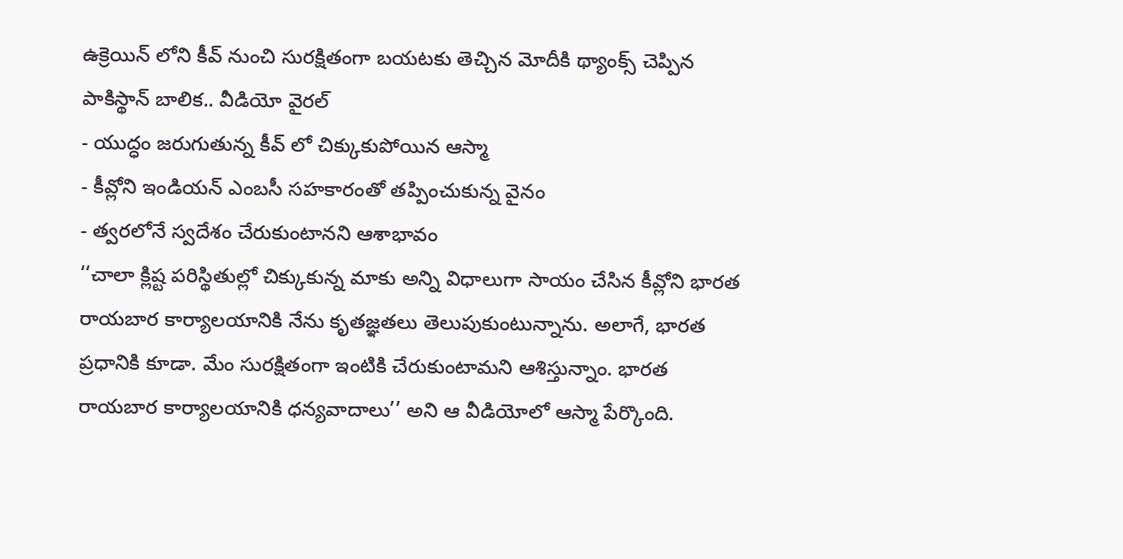ఉక్రెయిన్ లోని కీవ్ నుంచి సురక్షితంగా బయటకు తెచ్చిన మోదీకి థ్యాంక్స్ చెప్పిన పాకిస్థాన్ బాలిక.. వీడియో వైరల్
- యుద్ధం జరుగుతున్న కీవ్ లో చిక్కుకుపోయిన ఆస్మా
- కీవ్లోని ఇండియన్ ఎంబసీ సహకారంతో తప్పించుకున్న వైనం
- త్వరలోనే స్వదేశం చేరుకుంటానని ఆశాభావం
‘‘చాలా క్లిష్ట పరిస్థితుల్లో చిక్కుకున్న మాకు అన్ని విధాలుగా సాయం చేసిన కీవ్లోని భారత రాయబార కార్యాలయానికి నేను కృతజ్ఞతలు తెలుపుకుంటున్నాను. అలాగే, భారత ప్రధానికి కూడా. మేం సురక్షితంగా ఇంటికి చేరుకుంటామని ఆశిస్తున్నాం. భారత రాయబార కార్యాలయానికి ధన్యవాదాలు’’ అని ఆ వీడియోలో ఆస్మా పేర్కొంది.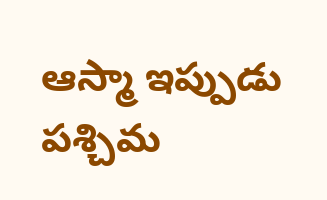ఆస్మా ఇప్పుడు పశ్చిమ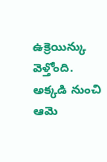ఉక్రెయిన్కు వెళ్తోంది. అక్కడి నుంచి ఆమె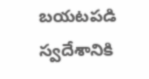బయటపడి స్వదేశానికి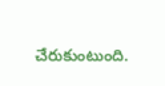చేరుకుంటుంది.